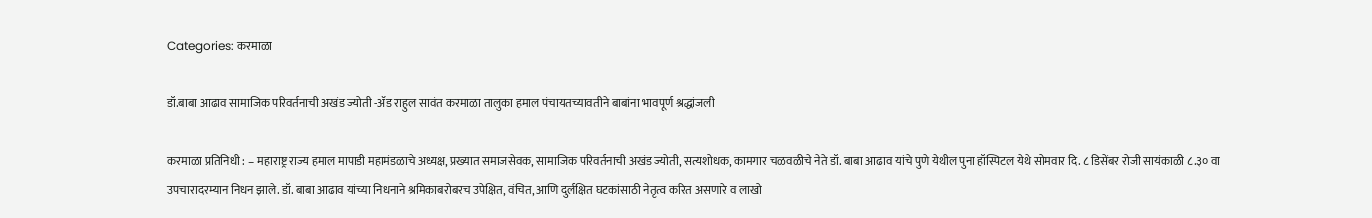Categories: करमाळा

डॉ.बाबा आढाव सामाजिक परिवर्तनाची अखंड ज्योती -ॲड राहुल सावंत करमाळा तालुका हमाल पंचायतच्यावतीने बाबांना भावपूर्ण श्रद्धांजली

करमाळा प्रतिनिधी : – महाराष्ट्र राज्य हमाल मापाडी महामंडळाचे अध्यक्ष, प्रख्यात समाजसेवक, सामाजिक परिवर्तनाची अखंड ज्योती, सत्यशोधक, कामगार चळवळीचे नेते डॉ. बाबा आढाव यांचे पुणे येथील पुना हॉस्पिटल येथे सोमवार दि. ८ डिसेंबर रोजी सायंकाळी ८.३० वा उपचारादरम्यान निधन झाले. डॉ. बाबा आढाव यांच्या निधनाने श्रमिकाबरोबरच उपेक्षित, वंचित, आणि दुर्लक्षित घटकांसाठी नेतृत्व करित असणारे व लाखो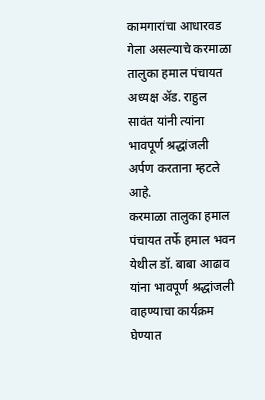कामगारांचा आधारवड गेला असल्याचे करमाळा तालुका हमाल पंचायत अध्यक्ष ॲड. राहुल सावंत यांनी त्यांना भावपूर्ण श्रद्धांजली अर्पण करताना म्हटले आहे.
करमाळा तालुका हमाल पंचायत तर्फे हमाल भवन येथील डॉ. बाबा आढाव यांना भावपूर्ण श्रद्धांजली वाहण्याचा कार्यक्रम घेण्यात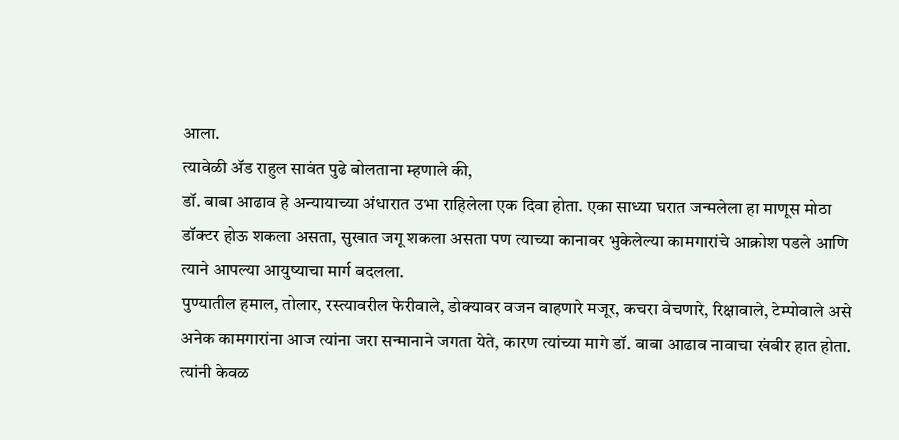आला.
त्यावेळी ॲड राहुल सावंत पुढे बोलताना म्हणाले की,
डॉ. बाबा आढाव हे अन्यायाच्या अंधारात उभा राहिलेला एक दिवा होता. एका साध्या घरात जन्मलेला हा माणूस मोठा डॉक्टर होऊ शकला असता, सुखात जगू शकला असता पण त्याच्या कानावर भुकेलेल्या कामगारांचे आक्रोश पडले आणि त्याने आपल्या आयुष्याचा मार्ग बदलला.
पुण्यातील हमाल, तोलार, रस्त्यावरील फेरीवाले, डोक्यावर वजन वाहणारे मजूर, कचरा वेचणारे, रिक्षावाले, टेम्पोवाले असे अनेक कामगारांना आज त्यांना जरा सन्मानाने जगता येते, कारण त्यांच्या मागे डॉ. बाबा आढाव नावाचा खंबीर हात होता.
त्यांनी केवळ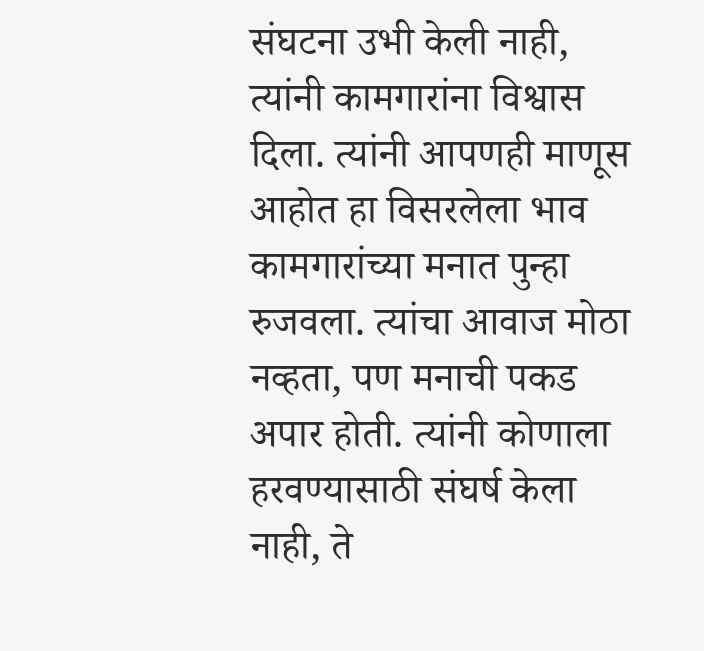संघटना उभी केली नाही, त्यांनी कामगारांना विश्वास दिला. त्यांनी आपणही माणूस आहोत हा विसरलेला भाव कामगारांच्या मनात पुन्हा रुजवला. त्यांचा आवाज मोठा नव्हता, पण मनाची पकड अपार होती. त्यांनी कोणाला हरवण्यासाठी संघर्ष केला नाही, ते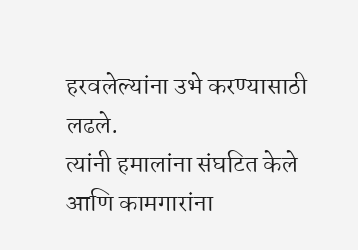हरवलेल्यांना उभे करण्यासाठी लढले.
त्यांनी हमालांना संघटित केले आणि कामगारांना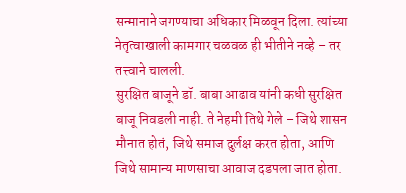सन्मानाने जगण्याचा अधिकार मिळवून दिला. त्यांच्या नेतृत्वाखाली कामगार चळवळ ही भीतीने नव्हे – तर तत्त्वाने चालली.
सुरक्षित बाजूने डॉ. बाबा आढाव यांनी कधी सुरक्षित बाजू निवडली नाही. ते नेहमी तिथे गेले – जिथे शासन मौनात होतं, जिथे समाज दुर्लक्ष करत होता, आणि जिथे सामान्य माणसाचा आवाज दडपला जात होता.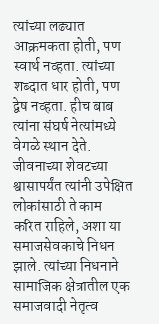त्यांच्या लढ्यात आक्रमकता होती, पण स्वार्थ नव्हता. त्यांच्या शब्दात धार होती, पण द्वेष नव्हता. हीच बाब त्यांना संघर्ष नेत्यांमध्ये वेगळे स्थान देते.
जीवनाच्या शेवटच्या श्वासापर्यंत त्यांनी उपेक्षित लोकांसाठी ते काम करित राहिले, अशा या समाजसेवकाचे निधन झाले. त्यांच्या निधनाने सामाजिक क्षेत्रातील एक समाजवादी नेतृत्व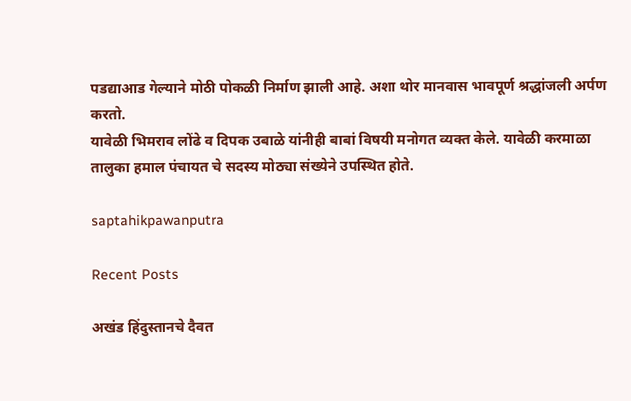पडद्याआड गेल्याने मोठी पोकळी निर्माण झाली आहे. अशा थोर मानवास भावपूर्ण श्रद्धांजली अर्पण करतो.
यावेळी भिमराव लोंढे व दिपक उबाळे यांनीही बाबां विषयी मनोगत व्यक्त केले. यावेळी करमाळा तालुका हमाल पंचायत चे सदस्य मोठ्या संख्येने उपस्थित होते.

saptahikpawanputra

Recent Posts

अखंड हिंदुस्तानचे दैवत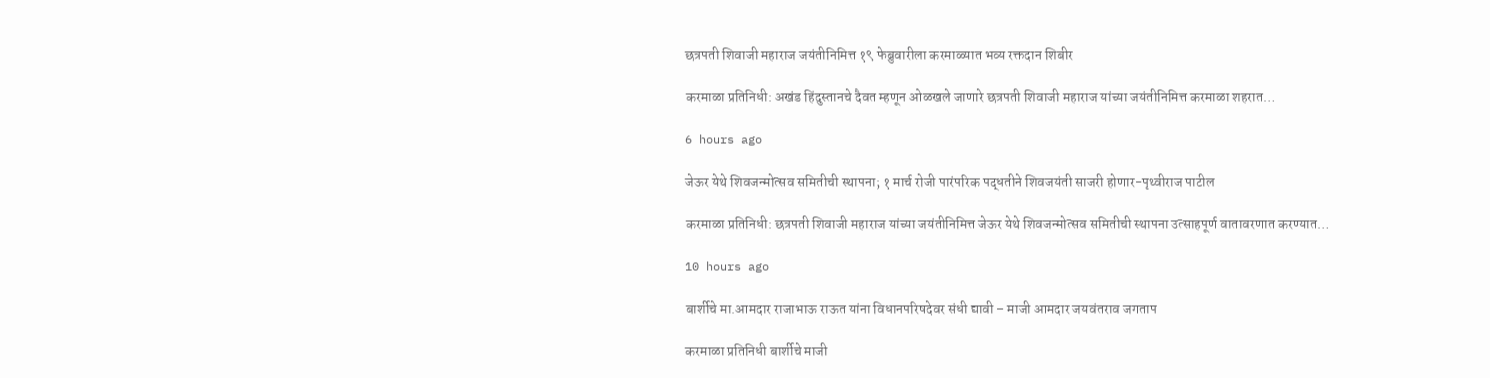छत्रपती शिवाजी महाराज जयंतीनिमित्त १९ फेब्रुवारीला करमाळ्यात भव्य रक्तदान शिबीर

करमाळा प्रतिनिधी: अखंड हिंदुस्तानचे दैवत म्हणून ओळखले जाणारे छत्रपती शिवाजी महाराज यांच्या जयंतीनिमित्त करमाळा शहरात…

6 hours ago

जेऊर येथे शिवजन्मोत्सव समितीची स्थापना; १ मार्च रोजी पारंपरिक पद्धतीने शिवजयंती साजरी होणार-पृथ्वीराज पाटील

करमाळा प्रतिनिधी: छत्रपती शिवाजी महाराज यांच्या जयंतीनिमित्त जेऊर येथे शिवजन्मोत्सव समितीची स्थापना उत्साहपूर्ण वातावरणात करण्यात…

10 hours ago

बार्शीचे मा.आमदार राजाभाऊ राऊत यांना विधानपरिषदेवर संधी द्यावी – माजी आमदार जयवंतराव जगताप

करमाळा प्रतिनिधी बार्शीचे माजी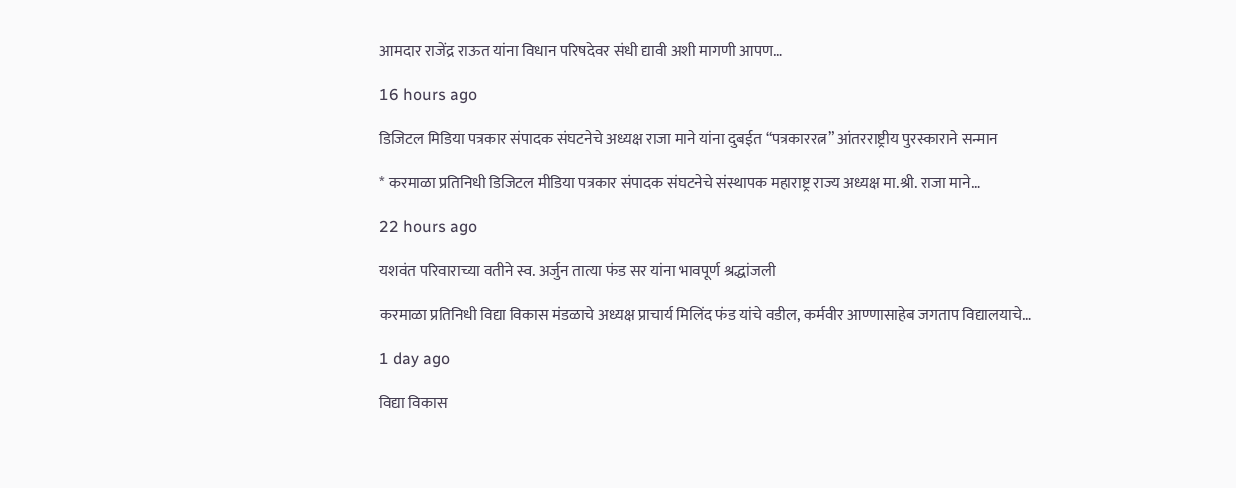आमदार राजेंद्र राऊत यांना विधान परिषदेवर संधी द्यावी अशी मागणी आपण…

16 hours ago

डिजिटल मिडिया पत्रकार संपादक संघटनेचे अध्यक्ष राजा माने यांना दुबईत “पत्रकाररत्न” आंतरराष्ट्रीय पुरस्काराने सन्मान

* करमाळा प्रतिनिधी डिजिटल मीडिया पत्रकार संपादक संघटनेचे संस्थापक महाराष्ट्र राज्य अध्यक्ष मा.श्री. राजा माने…

22 hours ago

यशवंत परिवाराच्या वतीने स्व. अर्जुन तात्या फंड सर यांना भावपूर्ण श्रद्धांजली

करमाळा प्रतिनिधी विद्या विकास मंडळाचे अध्यक्ष प्राचार्य मिलिंद फंड यांचे वडील, कर्मवीर आण्णासाहेब जगताप विद्यालयाचे…

1 day ago

विद्या विकास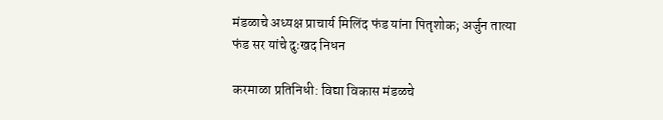मंडळाचे अध्यक्ष प्राचार्य मिलिंद फंड यांना पितृशोक; अर्जुन तात्या फंड सर यांचे दुःखद निधन

करमाळा प्रतिनिधी: विद्या विकास मंडळचे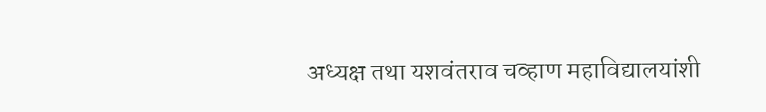अध्यक्ष तथा यशवंतराव चव्हाण महाविद्यालयांशी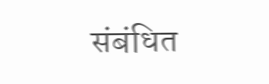संबंधित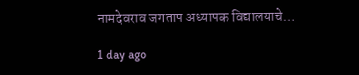नामदेवराव जगताप अध्यापक विद्यालयाचे…

1 day ago